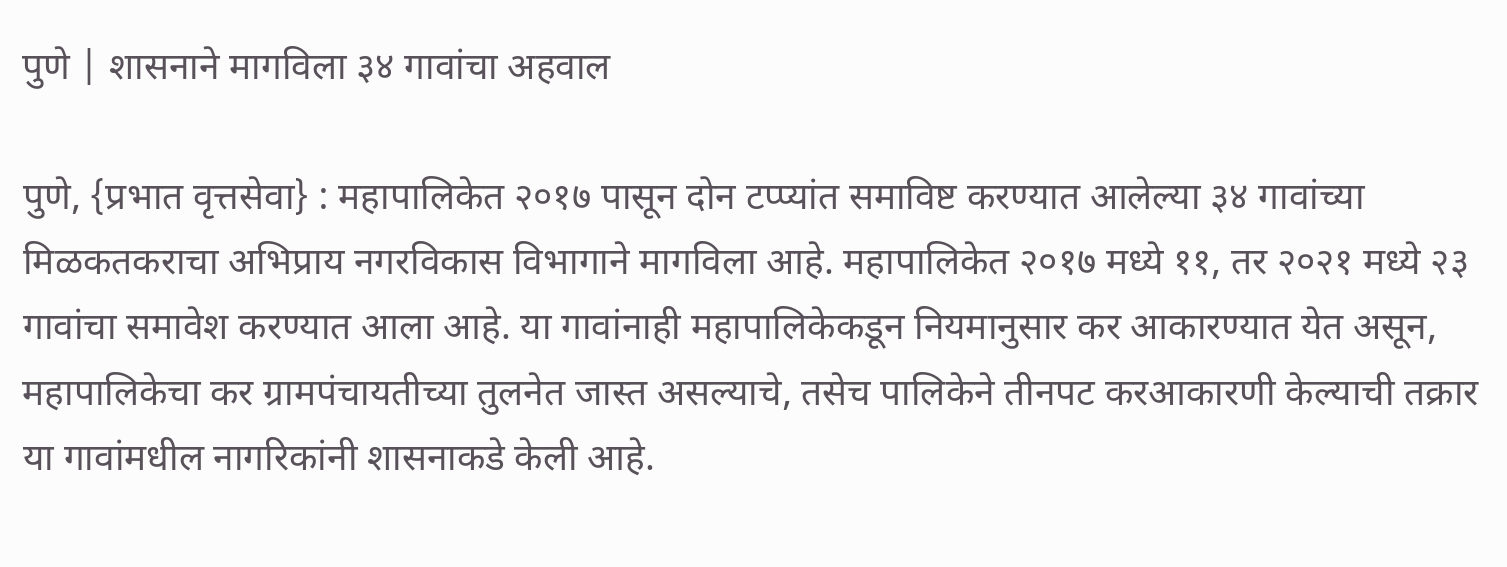पुणे | शासनाने मागविला ३४ गावांचा अहवाल

पुणे, {प्रभात वृत्तसेवा} : महापालिकेत २०१७ पासून दोन टप्प्यांत समाविष्ट करण्यात आलेल्या ३४ गावांच्या मिळकतकराचा अभिप्राय नगरविकास विभागाने मागविला आहे. महापालिकेत २०१७ मध्ये ११, तर २०२१ मध्ये २३ गावांचा समावेश करण्यात आला आहे. या गावांनाही महापालिकेकडून नियमानुसार कर आकारण्यात येत असून, महापालिकेचा कर ग्रामपंचायतीच्या तुलनेत जास्त असल्याचे, तसेच पालिकेने तीनपट करआकारणी केल्याची तक्रार या गावांमधील नागरिकांनी शासनाकडे केली आहे.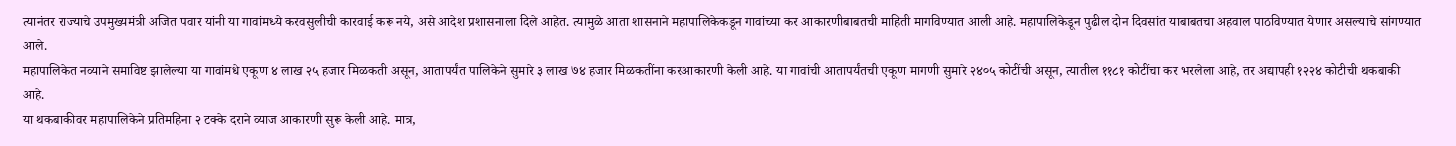त्यानंतर राज्याचे उपमुख्यमंत्री अजित पवार यांनी या गावांमध्ये करवसुलीची कारवाई करू नये, असे आदेश प्रशासनाला दिले आहेत. त्यामुळे आता शासनाने महापालिकेकडून गावांच्या कर आकारणीबाबतची माहिती मागविण्यात आली आहे. महापालिकेडून पुढील दोन दिवसांत याबाबतचा अहवाल पाठविण्यात येणार असल्याचे सांगण्यात आले.
महापालिकेत नव्याने समाविष्ट झालेल्या या गावांमधे एकूण ४ लाख २५ हजार मिळकती असून, आतापर्यंत पालिकेने सुमारे ३ लाख ७४ हजार मिळकतींना करआकारणी केली आहे. या गावांची आतापर्यंतची एकूण मागणी सुमारे २४०५ कोटींची असून, त्यातील ११८१ कोटींचा कर भरलेला आहे, तर अद्यापही १२२४ कोटीची थकबाकी आहे.
या थकबाकीवर महापालिकेने प्रतिमहिना २ टक्के दराने व्याज आकारणी सुरू केली आहे. मात्र,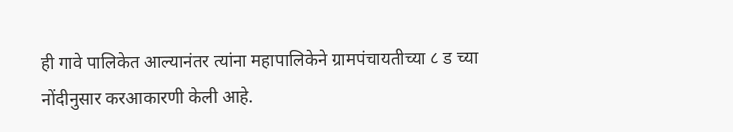ही गावे पालिकेत आल्यानंतर त्यांना महापालिकेने ग्रामपंचायतीच्या ८ ड च्या नोंदीनुसार करआकारणी केली आहे.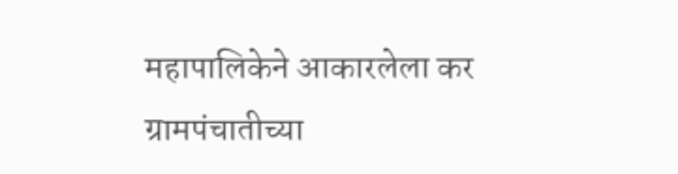महापालिकेने आकारलेला कर ग्रामपंचातीच्या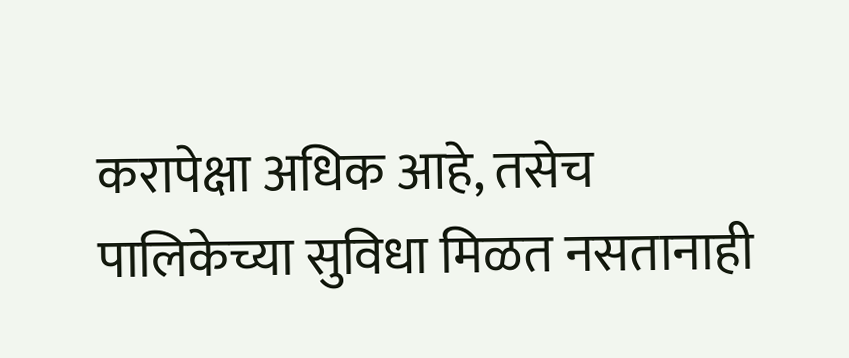करापेक्षा अधिक आहे, तसेच पालिकेच्या सुविधा मिळत नसतानाही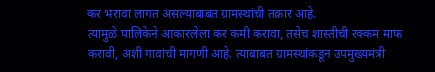कर भरावा लागत असल्याबाबत ग्रामस्थांची तक्रार आहे.
त्यामुळे पालिकेने आकारलेला कर कमी करावा, तसेच शास्तीची रक्कम माफ करावी, अशी गावांची मागणी आहे. त्याबाबत ग्रामस्थांकडून उपमुख्यमंत्री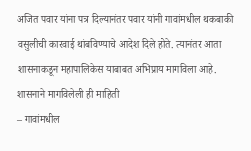अजित पवार यांना पत्र दिल्यानंतर पवार यांनी गावांमधील थकबाकी वसुलीची कारवाई थांबविण्याचे आदेश दिले होते. त्यानंतर आता शासनाकडून महापालिकेस याबाबत अभिप्राय मागविला आहे.
शासनाने मागविलेली ही माहिती
– गावांमधील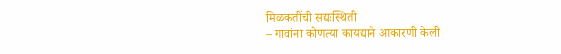मिळकतींची सद्यःस्थिती
– गावांना कोणत्या कायद्याने आकारणी केली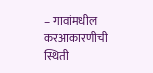– गावांमधील करआकारणीची स्थिती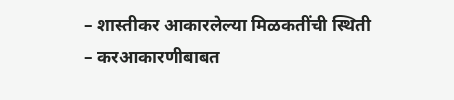– शास्तीकर आकारलेल्या मिळकतींची स्थिती
– करआकारणीबाबत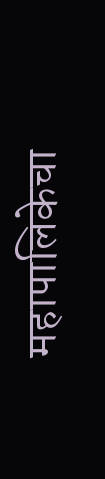महापालिकेचा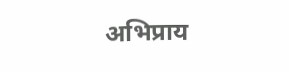अभिप्राय